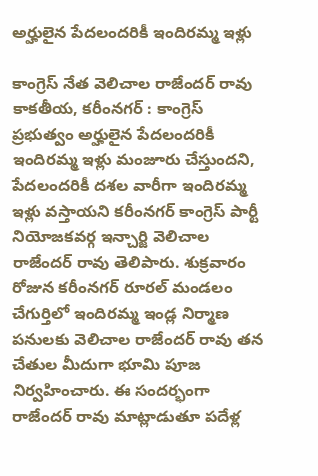అర్హులైన పేదలందరికీ ఇందిరమ్మ ఇళ్లు

కాంగ్రెస్ నేత వెలిచాల రాజేందర్ రావు కాక‌తీయ‌, క‌రీంన‌గ‌ర్ : కాంగ్రెస్ ప్ర‌భుత్వం అర్హులైన పేద‌లంద‌రికీ ఇందిర‌మ్మ ఇళ్లు మంజూరు చేస్తుంద‌ని, పేద‌లంద‌రికీ ద‌శ‌ల వారీగా ఇందిర‌మ్మ ఇళ్లు వ‌స్తాయ‌ని క‌రీంన‌గ‌ర్ కాంగ్రెస్ పార్టీ నియోజ‌క‌వ‌ర్గ ఇన్చార్జి వెలిచాల రాజేంద‌ర్ రావు తెలిపారు. శుక్ర‌వారం రోజున కరీంనగర్ రూరల్ మండలం చేగుర్తిలో ఇందిరమ్మ ఇండ్ల నిర్మాణ పనులకు వెలిచాల రాజేందర్ రావు తన చేతుల మీదుగా భూమి పూజ నిర్వహించారు. ఈ సందర్భంగా రాజేందర్ రావు మాట్లాడుతూ పదేళ్ల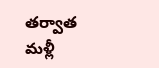తర్వాత మళ్లీ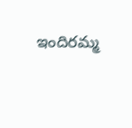ఇందిరమ్మ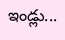ఇండ్లు...